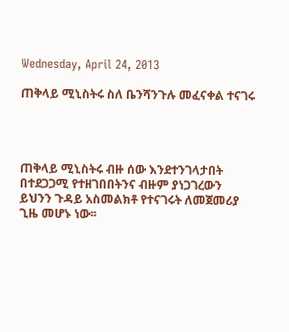Wednesday, April 24, 2013

ጠቅላይ ሚኒስትሩ ስለ ቤንሻንጉሉ መፈናቀል ተናገሩ




ጠቅላይ ሚኒስትሩ ብዙ ሰው እንደተንገላታበት በተደጋጋሚ የተዘገበበትንና ብዙም ያነጋገረውን ይህንን ጉዳይ አስመልክቶ የተናገሩት ለመጀመሪያ ጊዜ መሆኑ ነው፡፡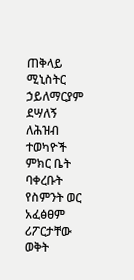ጠቅላይ ሚኒስትር ኃይለማርያም ደሣለኝ ለሕዝብ ተወካዮች ምክር ቤት ባቀረቡት የስምንት ወር አፈፅፀም ሪፖርታቸው ወቅት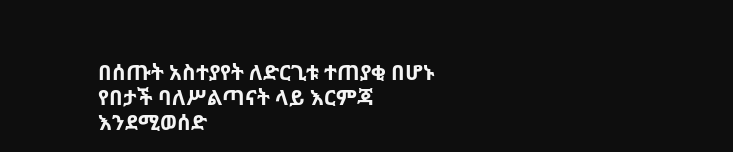በሰጡት አስተያየት ለድርጊቱ ተጠያቂ በሆኑ የበታች ባለሥልጣናት ላይ እርምጃ እንደሚወሰድ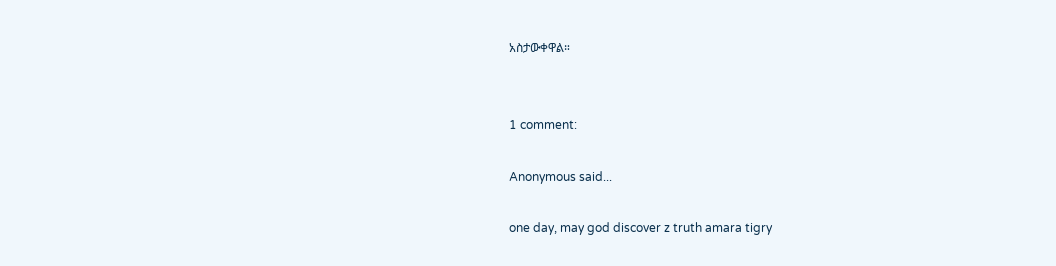አስታውቀዋል።


1 comment:

Anonymous said...

one day, may god discover z truth amara tigry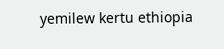yemilew kertu ethiopia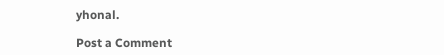yhonal.

Post a Comment